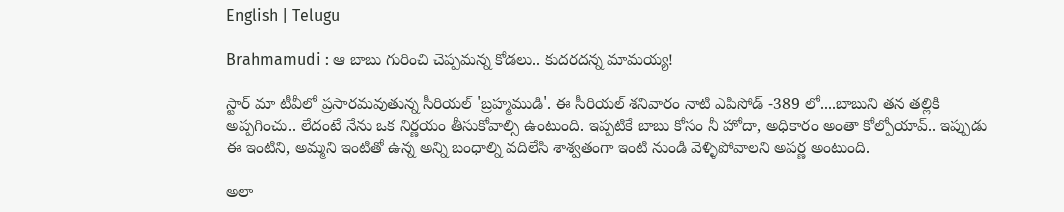English | Telugu

Brahmamudi : ఆ బాబు గురించి చెప్పమన్న కోడలు.. కుదరదన్న మామయ్య!

స్టార్ మా టీవీలో ప్రసారమవుతున్న సీరియల్ 'బ్రహ్మముడి'. ఈ సీరియల్ శనివారం నాటి ఎపిసోడ్ -389 లో....బాబుని తన తల్లికి అప్పగించు.. లేదంటే నేను ఒక నిర్ణయం తీసుకోవాల్సి ఉంటుంది. ఇప్పటికే బాబు కోసం నీ హోదా, అధికారం అంతా కోల్పోయావ్.. ఇప్పుడు ఈ ఇంటిని, అమ్మని ఇంటితో ఉన్న అన్ని బంధాల్ని వదిలేసి శాశ్వతంగా ఇంటి నుండి వెళ్ళిపోవాలని అపర్ణ అంటుంది.

అలా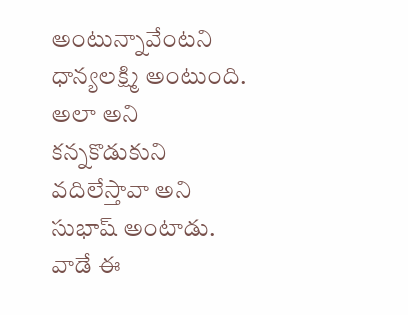అంటున్నావేంటని ధాన్యలక్ష్మి అంటుంది. అలా అని కన్నకొడుకుని వదిలేస్తావా అని సుభాష్ అంటాడు. వాడే ఈ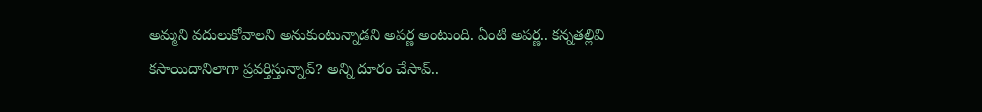అమ్మని వదులుకోవాలని అనుకుంటున్నాడని అపర్ణ అంటుంది. ఏంటి అపర్ణ.. కన్నతల్లివి కసాయిదానిలాగా ప్రవర్తిస్తున్నావ్? అన్ని దూరం చేసావ్..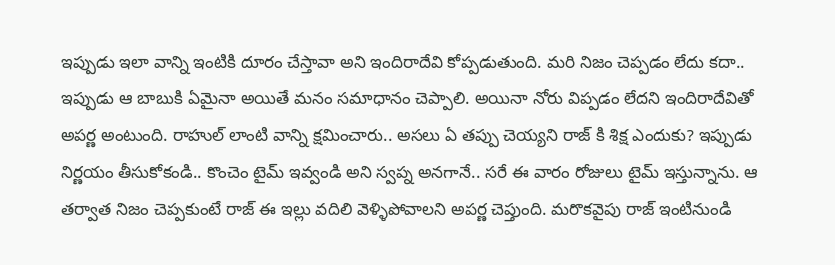ఇప్పుడు ఇలా వాన్ని ఇంటికి దూరం చేస్తావా అని ఇందిరాదేవి కోప్పడుతుంది. మరి నిజం చెప్పడం లేదు కదా.. ఇప్పుడు ఆ బాబుకి ఏమైనా అయితే మనం సమాధానం చెప్పాలి. అయినా నోరు విప్పడం లేదని ఇందిరాదేవితో అపర్ణ అంటుంది. రాహుల్ లాంటి వాన్ని క్షమించారు.. అసలు ఏ తప్పు చెయ్యని రాజ్ కి శిక్ష ఎందుకు? ఇప్పుడు నిర్ణయం తీసుకోకండి.. కొంచెం టైమ్ ఇవ్వండి అని స్వప్న అనగానే.. సరే ఈ వారం రోజులు టైమ్ ఇస్తున్నాను. ఆ తర్వాత నిజం చెప్పకుంటే రాజ్ ఈ ఇల్లు వదిలి వెళ్ళిపోవాలని అపర్ణ చెప్తుంది. మరొకవైపు రాజ్ ఇంటినుండి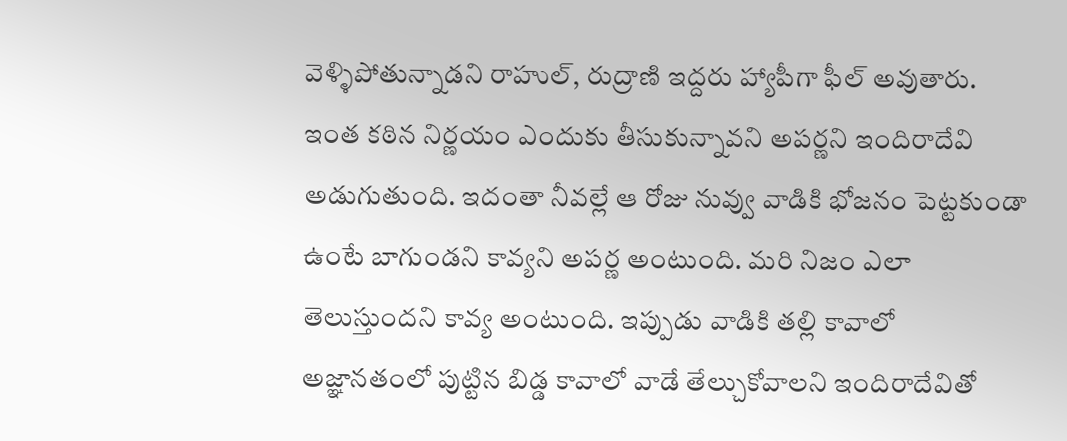వెళ్ళిపోతున్నాడని రాహుల్, రుద్రాణి ఇద్దరు హ్యాపీగా ఫీల్ అవుతారు. ఇంత కఠిన నిర్ణయం ఎందుకు తీసుకున్నావని అపర్ణని ఇందిరాదేవి అడుగుతుంది. ఇదంతా నీవల్లే ఆ రోజు నువ్వు వాడికి భోజనం పెట్టకుండా ఉంటే బాగుండని కావ్యని అపర్ణ అంటుంది. మరి నిజం ఎలా తెలుస్తుందని కావ్య అంటుంది. ఇప్పుడు వాడికి తల్లి కావాలో అజ్ఞానతంలో పుట్టిన బిడ్డ కావాలో వాడే తేల్చుకోవాలని ఇందిరాదేవితో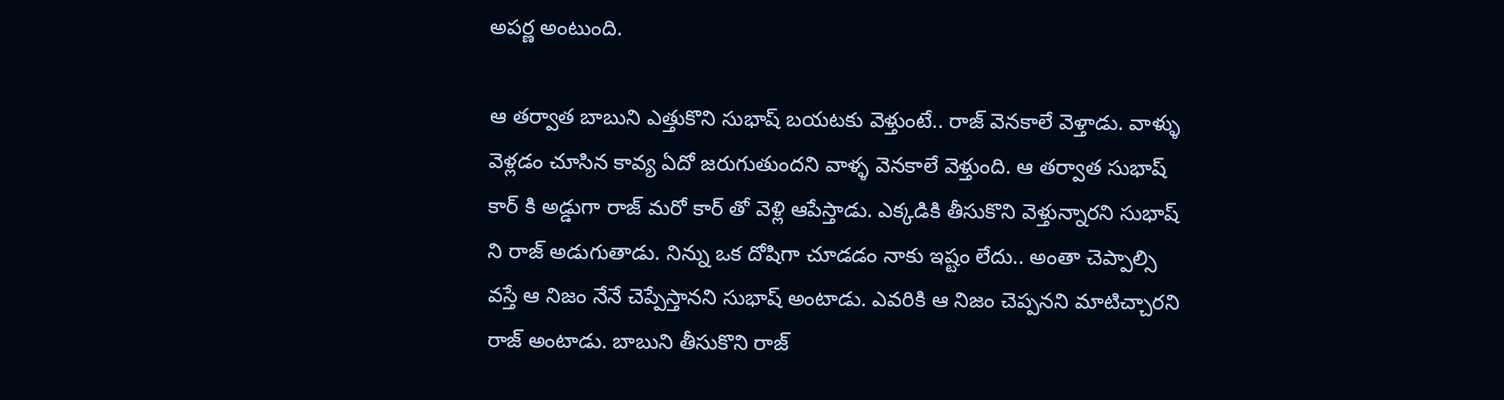అపర్ణ అంటుంది.

ఆ తర్వాత బాబుని ఎత్తుకొని సుభాష్ బయటకు వెళ్తుంటే.. రాజ్ వెనకాలే వెళ్తాడు. వాళ్ళు వెళ్లడం చూసిన కావ్య ఏదో జరుగుతుందని వాళ్ళ వెనకాలే వెళ్తుంది. ఆ తర్వాత సుభాష్ కార్ కి అడ్డుగా రాజ్ మరో కార్ తో వెళ్లి ఆపేస్తాడు. ఎక్కడికి తీసుకొని వెళ్తున్నారని సుభాష్ ని రాజ్ అడుగుతాడు. నిన్ను ఒక దోషిగా చూడడం నాకు ఇష్టం లేదు.. అంతా చెప్పాల్సి వస్తే ఆ నిజం నేనే చెప్పేస్తానని సుభాష్ అంటాడు. ఎవరికి ఆ నిజం చెప్పనని మాటిచ్చారని రాజ్ అంటాడు. బాబుని తీసుకొని రాజ్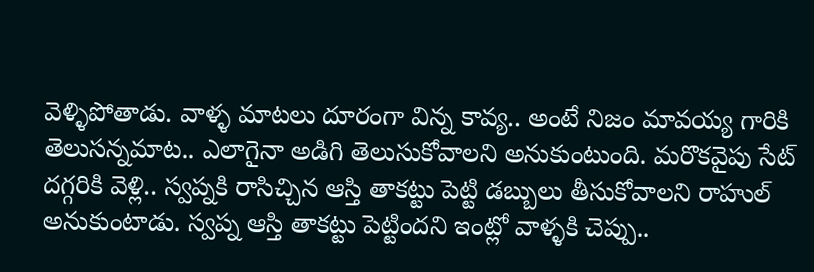వెళ్ళిపోతాడు. వాళ్ళ మాటలు దూరంగా విన్న కావ్య.. అంటే నిజం మావయ్య గారికి తెలుసన్నమాట.. ఎలాగైనా అడిగి తెలుసుకోవాలని అనుకుంటుంది. మరొకవైపు సేట్ దగ్గరికి వెళ్లి.. స్వప్నకి రాసిచ్చిన ఆస్తి తాకట్టు పెట్టి డబ్బులు తీసుకోవాలని రాహుల్ అనుకుంటాడు. స్వప్న ఆస్తి తాకట్టు పెట్టిందని ఇంట్లో వాళ్ళకి చెప్పు..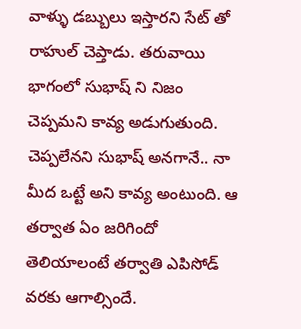వాళ్ళు డబ్బులు ఇస్తారని సేట్ తో రాహుల్ చెప్తాడు. తరువాయి భాగంలో సుభాష్ ని నిజం చెప్పమని కావ్య అడుగుతుంది. చెప్పలేనని సుభాష్ అనగానే.. నా మీద ఒట్టే అని కావ్య అంటుంది. ఆ తర్వాత ఏం జరిగిందో తెలియాలంటే తర్వాతి ఎపిసోడ్ వరకు ఆగాల్సిందే.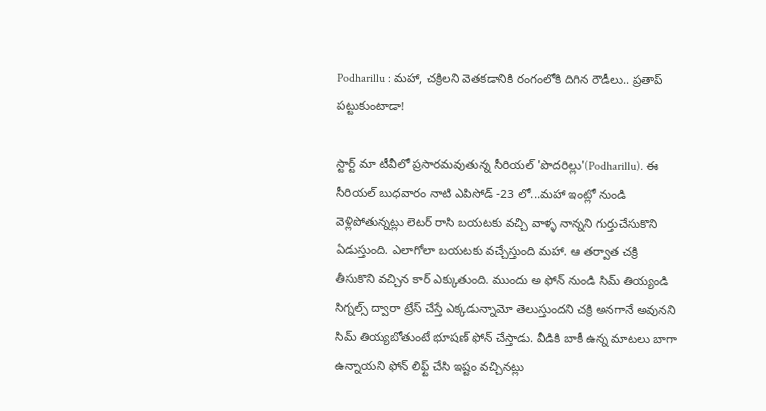Podharillu : మహా, చక్రిలని వెతకడానికి రంగంలోకి దిగిన రౌడీలు.. ప్రతాప్ పట్టుకుంటాడా!

స్టార్ట్ మా టీవీలో ప్రసారమవుతున్న సీరియల్ 'పొదరిల్లు'(Podharillu). ఈ సీరియల్ బుధవారం నాటి ఎపిసోడ్ -23 లో...మహా ఇంట్లో నుండి వెళ్లిపోతున్నట్లు లెటర్ రాసి బయటకు వచ్చి వాళ్ళ నాన్నని గుర్తుచేసుకొని ఏడుస్తుంది. ఎలాగోలా బయటకు వచ్చేస్తుంది మహా. ఆ తర్వాత చక్రి తీసుకొని వచ్చిన కార్ ఎక్కుతుంది. ముందు అ ఫోన్ నుండి సిమ్ తియ్యండి సిగ్నల్స్ ద్వారా ట్రేస్ చేస్తే ఎక్కడున్నామో తెలుస్తుందని చక్రి అనగానే అవునని సిమ్ తియ్యబోతుంటే భూషణ్ ఫోన్ చేస్తాడు. వీడికి బాకీ ఉన్న మాటలు బాగా ఉన్నాయని ఫోన్ లిఫ్ట్ చేసి ఇష్టం వచ్చినట్లు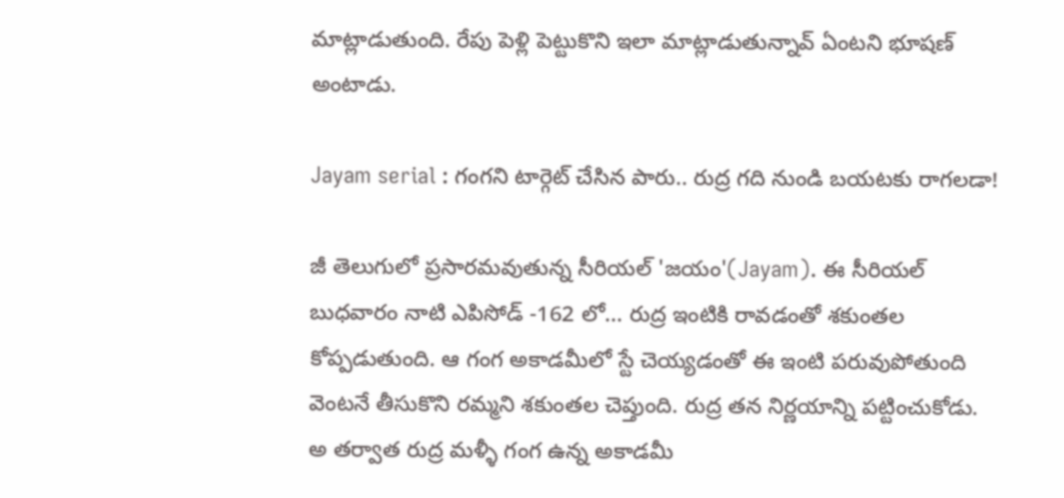మాట్లాడుతుంది. రేపు పెళ్లి పెట్టుకొని ఇలా మాట్లాడుతున్నావ్ ఏంటని భూషణ్ అంటాడు.

Jayam serial : గంగని టార్గెట్ చేసిన పారు.. రుద్ర గది నుండి బయటకు రాగలడా!

జీ తెలుగులో ప్రసారమవుతున్న సీరియల్ 'జయం'(Jayam). ఈ సీరియల్ బుధవారం నాటి ఎపిసోడ్ -162 లో... రుద్ర ఇంటికి రావడంతో శకుంతల కోప్పడుతుంది. ఆ గంగ అకాడమీలో స్టే చెయ్యడంతో ఈ ఇంటి పరువుపోతుంది వెంటనే తీసుకొని రమ్మని శకుంతల చెప్తుంది. రుద్ర తన నిర్ణయాన్ని పట్టించుకోడు. అ తర్వాత రుద్ర మళ్ళీ గంగ ఉన్న అకాడమీ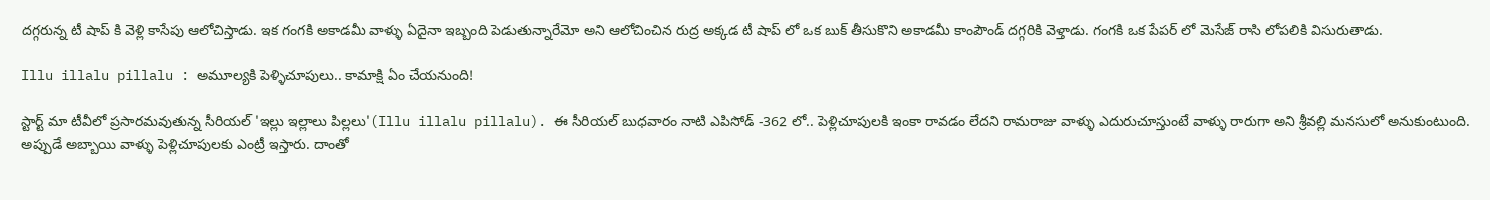దగ్గరున్న టీ షాప్ కి వెళ్లి కాసేపు ఆలోచిస్తాడు. ఇక గంగకి అకాడమీ వాళ్ళు ఏదైనా ఇబ్బంది పెడుతున్నారేమో అని ఆలోచించిన రుద్ర అక్కడ టీ షాప్ లో ఒక బుక్ తీసుకొని అకాడమీ కాంపౌండ్ దగ్గరికి వెళ్తాడు. గంగకి ఒక పేపర్ లో మెసేజ్ రాసి లోపలికి విసురుతాడు.

Illu illalu pillalu : అమూల్యకి పెళ్ళిచూపులు.. కామాక్షి ఏం చేయనుంది!

స్టార్ట్ మా టీవీలో ప్రసారమవుతున్న సీరియల్ 'ఇల్లు ఇల్లాలు పిల్లలు'(Illu illalu pillalu). ఈ సీరియల్ బుధవారం నాటి ఎపిసోడ్ -362 లో.. పెళ్లిచూపులకి ఇంకా రావడం లేదని రామరాజు వాళ్ళు ఎదురుచూస్తుంటే వాళ్ళు రారుగా అని శ్రీవల్లి మనసులో అనుకుంటుంది. అప్పుడే అబ్బాయి వాళ్ళు పెళ్లిచూపులకు ఎంట్రీ ఇస్తారు‌. దాంతో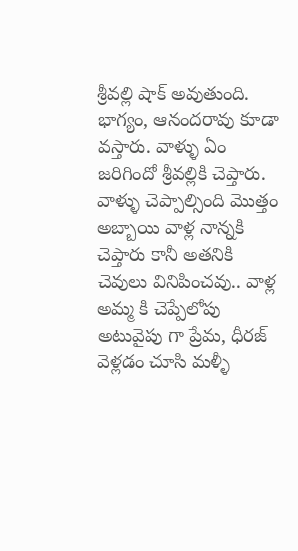శ్రీవల్లి షాక్ అవుతుంది. భాగ్యం, ఆనందరావు కూడా వస్తారు. వాళ్ళు ఏం జరిగిందో శ్రీవల్లికి చెప్తారు. వాళ్ళు చెప్పాల్సింది మొత్తం అబ్బాయి వాళ్ల నాన్నకి చెప్తారు కానీ అతనికి చెవులు వినిపించవు.. వాళ్ల అమ్మ కి చెప్పేలోపు అటువైపు గా ప్రేమ, ధీరజ్ వెళ్లడం చూసి మళ్ళీ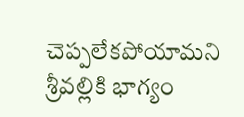చెప్పలేకపోయామని శ్రీవల్లికి భాగ్యం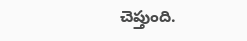చెప్తుంది.